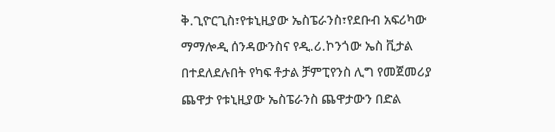ቅ.ጊዮርጊስ፣የቱኒዚያው ኤስፔራንስ፣የደቡብ አፍሪካው ማማሎዲ ሰንዳውንስና የዲ.ሪ.ኮንጎው ኤስ ቪታል በተደለደሉበት የካፍ ቶታል ቻምፒየንስ ሊግ የመጀመሪያ ጨዋታ የቱኒዚያው ኤስፔራንስ ጨዋታውን በድል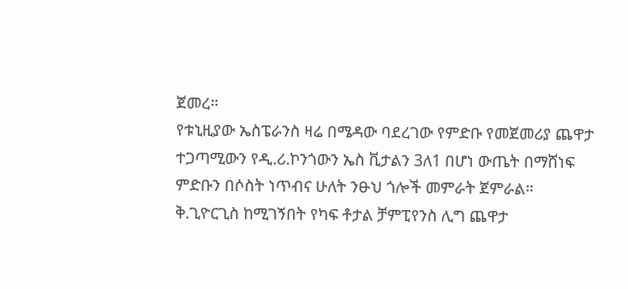ጀመረ።
የቱኒዚያው ኤስፔራንስ ዛሬ በሜዳው ባደረገው የምድቡ የመጀመሪያ ጨዋታ ተጋጣሚውን የዲ.ሪ.ኮንጎውን ኤስ ቪታልን 3ለ1 በሆነ ውጤት በማሸነፍ ምድቡን በሶስት ነጥብና ሁለት ንፁህ ጎሎች መምራት ጀምራል።
ቅ.ጊዮርጊስ ከሚገኝበት የካፍ ቶታል ቻምፒየንስ ሊግ ጨዋታ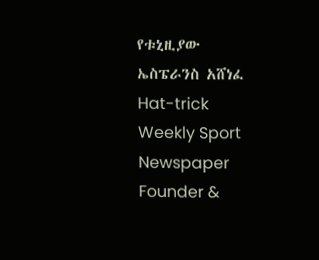የቱኒዚያው ኤስፔራንስ አሸነፈ
Hat-trick Weekly Sport Newspaper Founder &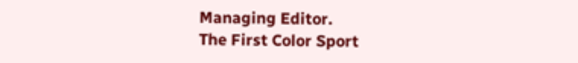Managing Editor.
The First Color Sport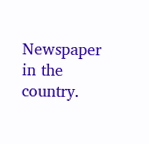Newspaper in the country.